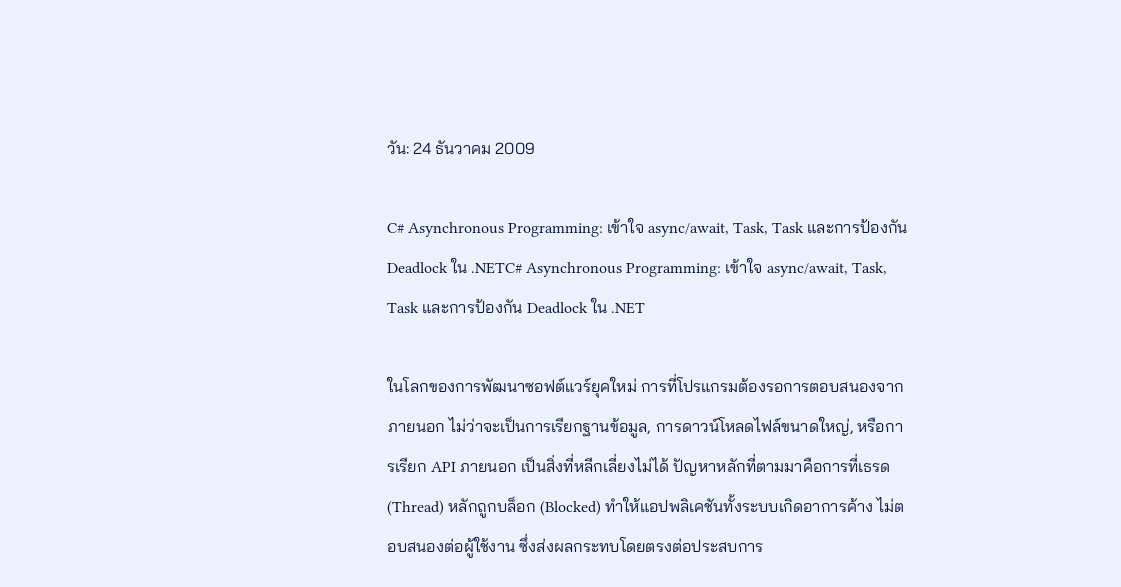วัน: 24 ธันวาคม 2009

C# Asynchronous Programming: เข้าใจ async/await, Task, Task และการป้องกัน Deadlock ใน .NETC# Asynchronous Programming: เข้าใจ async/await, Task, Task และการป้องกัน Deadlock ใน .NET

ในโลกของการพัฒนาซอฟต์แวร์ยุคใหม่ การที่โปรแกรมต้องรอการตอบสนองจากภายนอก ไม่ว่าจะเป็นการเรียกฐานข้อมูล, การดาวน์โหลดไฟล์ขนาดใหญ่, หรือการเรียก API ภายนอก เป็นสิ่งที่หลีกเลี่ยงไม่ได้ ปัญหาหลักที่ตามมาคือการที่เธรด (Thread) หลักถูกบล็อก (Blocked) ทำให้แอปพลิเคชันทั้งระบบเกิดอาการค้าง ไม่ตอบสนองต่อผู้ใช้งาน ซึ่งส่งผลกระทบโดยตรงต่อประสบการ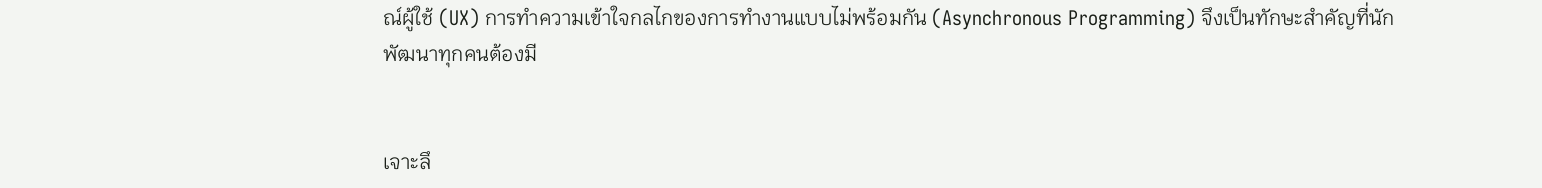ณ์ผู้ใช้ (UX) การทำความเข้าใจกลไกของการทำงานแบบไม่พร้อมกัน (Asynchronous Programming) จึงเป็นทักษะสำคัญที่นักพัฒนาทุกคนต้องมี


เจาะลึ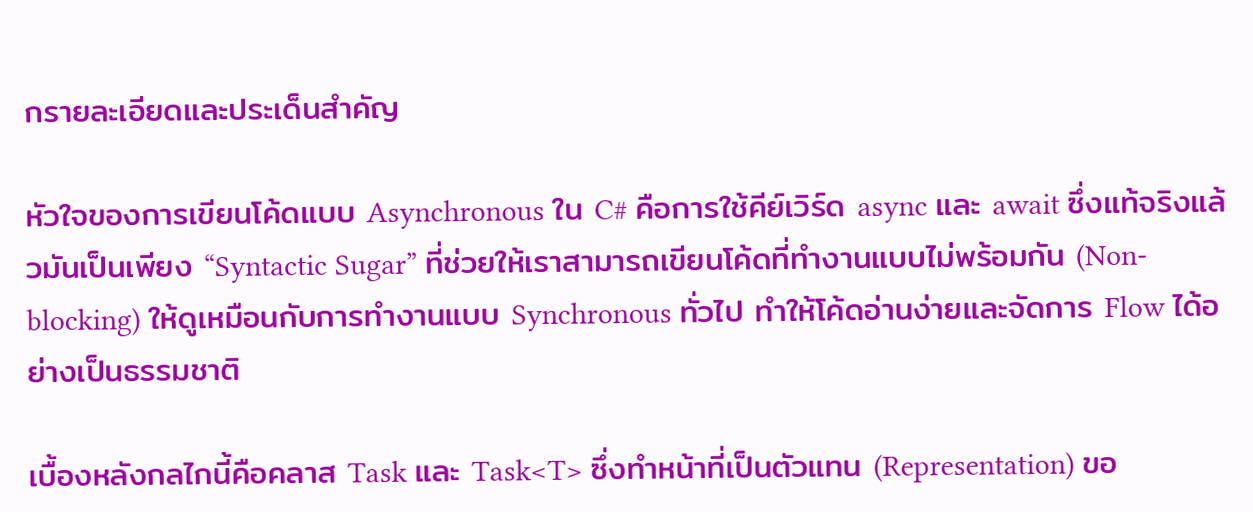กรายละเอียดและประเด็นสำคัญ

หัวใจของการเขียนโค้ดแบบ Asynchronous ใน C# คือการใช้คีย์เวิร์ด async และ await ซึ่งแท้จริงแล้วมันเป็นเพียง “Syntactic Sugar” ที่ช่วยให้เราสามารถเขียนโค้ดที่ทำงานแบบไม่พร้อมกัน (Non-blocking) ให้ดูเหมือนกับการทำงานแบบ Synchronous ทั่วไป ทำให้โค้ดอ่านง่ายและจัดการ Flow ได้อย่างเป็นธรรมชาติ

เบื้องหลังกลไกนี้คือคลาส Task และ Task<T> ซึ่งทำหน้าที่เป็นตัวแทน (Representation) ขอ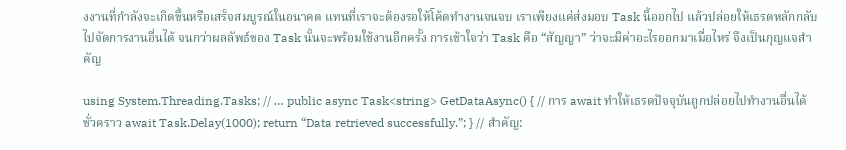งงานที่กำลังจะเกิดขึ้นหรือเสร็จสมบูรณ์ในอนาคต แทนที่เราจะต้องรอให้โค้ดทำงานจนจบ เราเพียงแค่ส่งมอบ Task นี้ออกไป แล้วปล่อยให้เธรดหลักกลับไปจัดการงานอื่นได้ จนกว่าผลลัพธ์ของ Task นั้นจะพร้อมใช้งานอีกครั้ง การเข้าใจว่า Task คือ “สัญญา” ว่าจะมีค่าอะไรออกมาเมื่อไหร่ จึงเป็นกุญแจสำคัญ

using System.Threading.Tasks; // … public async Task<string> GetDataAsync() { // การ await ทำให้เธรดปัจจุบันถูกปล่อยไปทำงานอื่นได้ชั่วคราว await Task.Delay(1000); return “Data retrieved successfully.”; } // สำคัญ: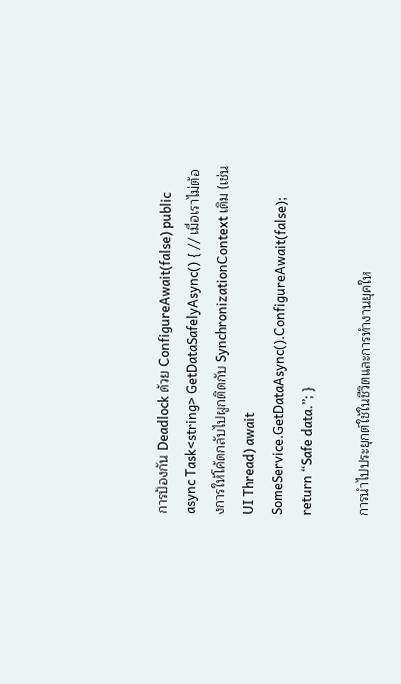การป้องกัน Deadlock ด้วย ConfigureAwait(false) public async Task<string> GetDataSafelyAsync() { // เมื่อเราไม่ต้องการให้โค้ดกลับไปผูกติดกับ SynchronizationContext เดิม (เช่น UI Thread) await SomeService.GetDataAsync().ConfigureAwait(false); return “Safe data.”; }

การนำไปประยุกต์ใช้ในชีวิตและการทำงานยุคให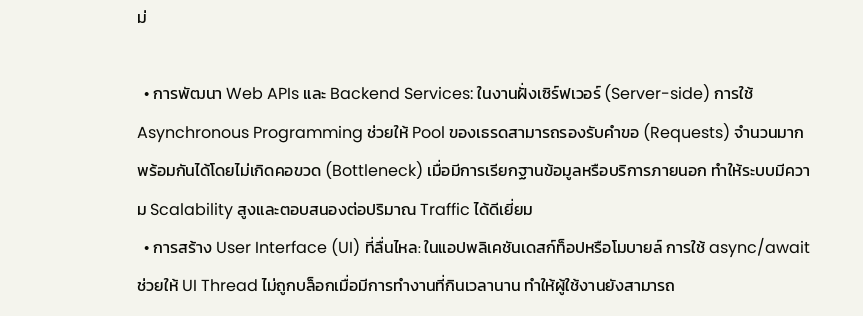ม่

  • การพัฒนา Web APIs และ Backend Services: ในงานฝั่งเซิร์ฟเวอร์ (Server-side) การใช้ Asynchronous Programming ช่วยให้ Pool ของเธรดสามารถรองรับคำขอ (Requests) จำนวนมากพร้อมกันได้โดยไม่เกิดคอขวด (Bottleneck) เมื่อมีการเรียกฐานข้อมูลหรือบริการภายนอก ทำให้ระบบมีความ Scalability สูงและตอบสนองต่อปริมาณ Traffic ได้ดีเยี่ยม
  • การสร้าง User Interface (UI) ที่ลื่นไหล: ในแอปพลิเคชันเดสก์ท็อปหรือโมบายล์ การใช้ async/await ช่วยให้ UI Thread ไม่ถูกบล็อกเมื่อมีการทำงานที่กินเวลานาน ทำให้ผู้ใช้งานยังสามารถ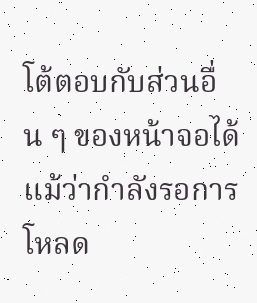โต้ตอบกับส่วนอื่น ๆ ของหน้าจอได้ แม้ว่ากำลังรอการโหลด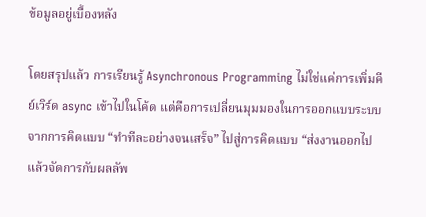ข้อมูลอยู่เบื้องหลัง

โดยสรุปแล้ว การเรียนรู้ Asynchronous Programming ไม่ใช่แค่การเพิ่มคีย์เวิร์ด async เข้าไปในโค้ด แต่คือการเปลี่ยนมุมมองในการออกแบบระบบ จากการคิดแบบ “ทำทีละอย่างจนเสร็จ” ไปสู่การคิดแบบ “ส่งงานออกไป แล้วจัดการกับผลลัพ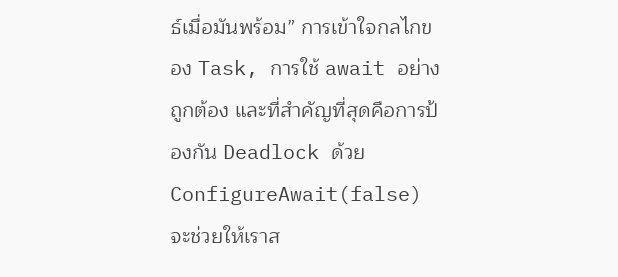ธ์เมื่อมันพร้อม” การเข้าใจกลไกของ Task, การใช้ await อย่างถูกต้อง และที่สำคัญที่สุดคือการป้องกัน Deadlock ด้วย ConfigureAwait(false) จะช่วยให้เราส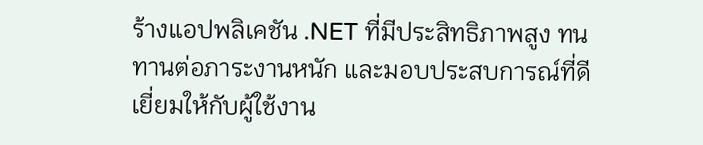ร้างแอปพลิเคชัน .NET ที่มีประสิทธิภาพสูง ทนทานต่อภาระงานหนัก และมอบประสบการณ์ที่ดีเยี่ยมให้กับผู้ใช้งาน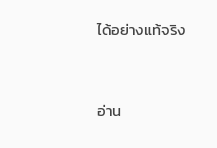ได้อย่างแท้จริง


อ่าน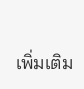เพิ่มเติม